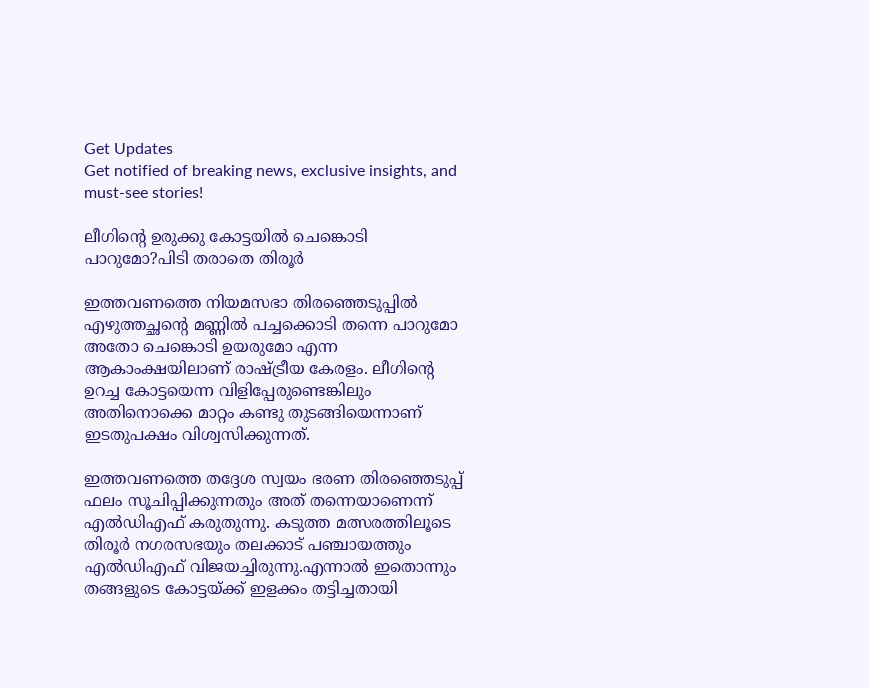Get Updates
Get notified of breaking news, exclusive insights, and must-see stories!

ലീഗിന്റെ ഉരുക്കു കോട്ടയില്‍ ചെങ്കൊടി പാറുമോ?പിടി തരാതെ തിരൂര്‍

ഇത്തവണത്തെ നിയമസഭാ തിരഞ്ഞെടുപ്പില്‍ എഴുത്തച്ഛന്റെ മണ്ണില്‍ പച്ചക്കൊടി തന്നെ പാറുമോ അതോ ചെങ്കൊടി ഉയരുമോ എന്ന ആകാംക്ഷയിലാണ് രാഷ്ട്രീയ കേരളം. ലീഗിന്റെ ഉറച്ച കോട്ടയെന്ന വിളിപ്പേരുണ്ടെങ്കിലും അതിനൊക്കെ മാറ്റം കണ്ടു തുടങ്ങിയെന്നാണ് ഇടതുപക്ഷം വിശ്വസിക്കുന്നത്.

ഇത്തവണത്തെ തദ്ദേശ സ്വയം ഭരണ തിരഞ്ഞെടുപ്പ് ഫലം സൂചിപ്പിക്കുന്നതും അത് തന്നെയാണെന്ന് എല്‍ഡിഎഫ് കരുതുന്നു. കടുത്ത മത്സരത്തിലൂടെ തിരൂര്‍ നഗരസഭയും തലക്കാട് പഞ്ചായത്തും എല്‍ഡിഎഫ് വിജയച്ചിരുന്നു.എന്നാല്‍ ഇതൊന്നും തങ്ങളുടെ കോട്ടയ്ക്ക് ഇളക്കം തട്ടിച്ചതായി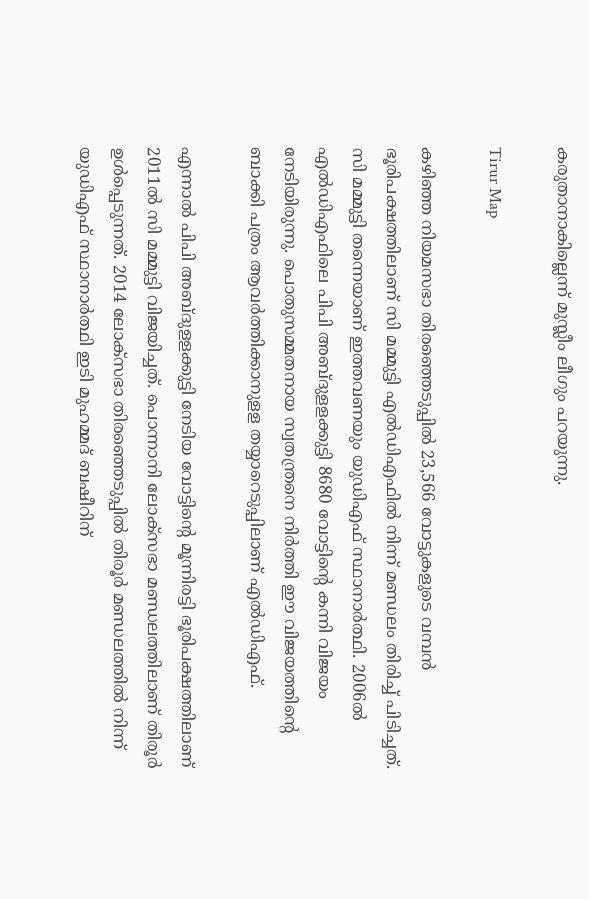കരുതാനാകില്ലെന്ന് മുസ്ലീം ലീഗും പറയുന്നു.

Tirur Map

കഴിഞ്ഞ നിയമസഭാ തിരഞ്ഞെടുപ്പില്‍ 23,566 വോട്ടുകളുടെ വമ്പന്‍ ഭൂരിപക്ഷത്തിലാണ് സി മമ്മുട്ടി എല്‍ഡിഎഫില്‍ നിന്ന് മണ്ഡലം തിരിച്ച് പിടിച്ചത്. സി മമ്മുട്ടി തന്നെയാണ് ഇത്തവണയും യുഡിഎഫ് സ്ഥാനാര്‍ത്ഥി. 2006ല്‍ എല്‍ഡിഎഫിലെ പിപി അബ്ദുളളക്കുട്ടി 8680 വോട്ടിന്റെ കന്നി വിജയം നേടിയിരുന്നു. പൊതുസമ്മതനായ സ്വതന്ത്രനെ നിര്‍ത്തി ഈ വിജയത്തിന്റെ ബാക്കി പത്രം ആവര്‍ത്തിക്കാനുളള തയ്യാറെടുപ്പിലാണ് എല്‍ഡിഎഫ്.

എന്നാല്‍ പിപി അബ്ദുളളക്കുട്ടി നേടിയ വോട്ടിന്റെ മൂന്നിരട്ടി ഭൂരിപക്ഷത്തിലാണ് 2011ല്‍ സി മമ്മുട്ടി വിജയിച്ചത്. പൊന്നാനി ലോക്‌സഭാ മണ്ഡലത്തിലാണ് തിരൂര്‍ ഉള്‍പ്പെടുന്നത്. 2014 ലോക്‌സഭാ തിരഞ്ഞെടുപ്പില്‍ തിരൂര്‍ മണ്ഡലത്തില്‍ നിന്ന് യുഡിഎഫ് സ്ഥാനാര്‍ത്ഥി ഇടി മുഹമ്മദ് ബഷീറിന്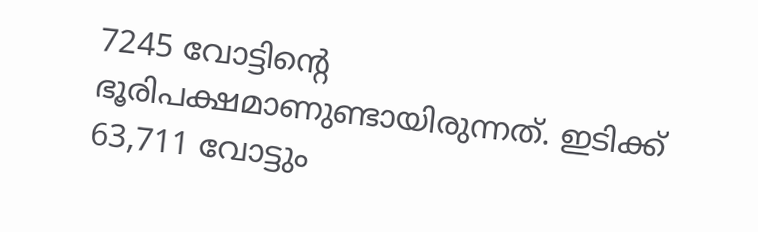7245 വോട്ടിന്റെ ഭൂരിപക്ഷമാണുണ്ടായിരുന്നത്. ഇടിക്ക് 63,711 വോട്ടും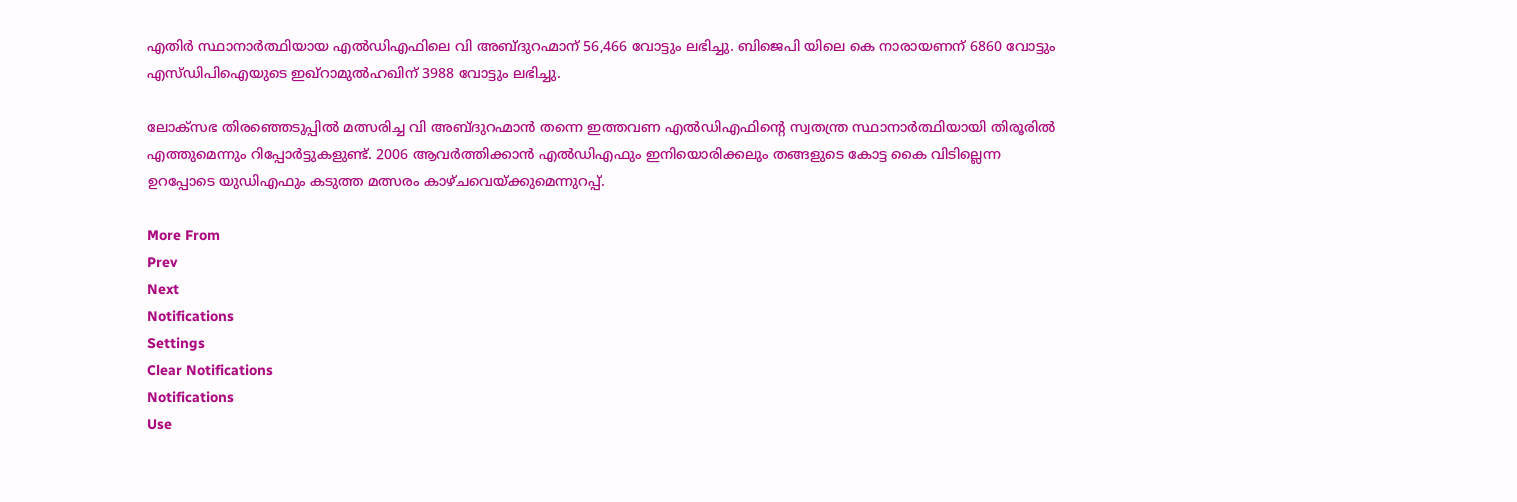എതിര്‍ സ്ഥാനാര്‍ത്ഥിയായ എല്‍ഡിഎഫിലെ വി അബ്ദുറഹ്മാന് 56,466 വോട്ടും ലഭിച്ചു. ബിജെപി യിലെ കെ നാരായണന് 6860 വോട്ടും എസ്ഡിപിഐയുടെ ഇഖ്‌റാമുല്‍ഹഖിന് 3988 വോട്ടും ലഭിച്ചു.

ലോക്സഭ തിരഞ്ഞെടുപ്പില്‍ മത്സരിച്ച വി അബ്ദുറഹ്മാന്‍ തന്നെ ഇത്തവണ എല്‍ഡിഎഫിന്‍റെ സ്വതന്ത്ര സ്ഥാനാര്‍ത്ഥിയായി തിരൂരില്‍ എത്തുമെന്നും റിപ്പോര്‍ട്ടുകളുണ്ട്. 2006 ആവര്‍ത്തിക്കാന്‍ എല്‍ഡിഎഫും ഇനിയൊരിക്കലും തങ്ങളുടെ കോട്ട കൈ വിടില്ലെന്ന ഉറപ്പോടെ യുഡിഎഫും കടുത്ത മത്സരം കാഴ്ചവെയ്ക്കുമെന്നുറപ്പ്.

More From
Prev
Next
Notifications
Settings
Clear Notifications
Notifications
Use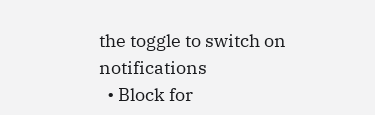the toggle to switch on notifications
  • Block for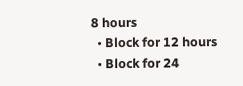8 hours
  • Block for 12 hours
  • Block for 24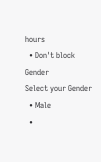hours
  • Don't block
Gender
Select your Gender
  • Male
  •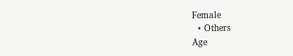Female
  • Others
Age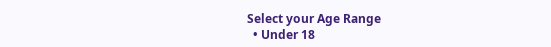Select your Age Range
  • Under 18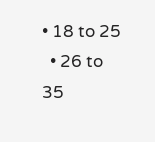• 18 to 25
  • 26 to 35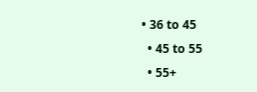• 36 to 45
  • 45 to 55
  • 55+